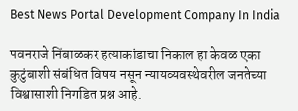Best News Portal Development Company In India

पवनराजे निंबाळकर हत्याकांडाचा निकाल हा केवळ एका कुटुंबाशी संबंधित विषय नसून न्यायव्यवस्थेवरील जनतेच्या विश्वासाशी निगडित प्रश्न आहे.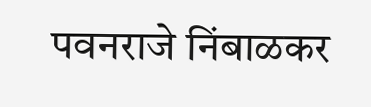पवनराजे निंबाळकर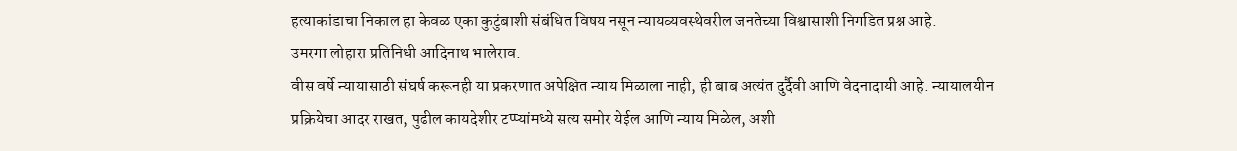हत्याकांडाचा निकाल हा केवळ एका कुटुंबाशी संबंधित विषय नसून न्यायव्यवस्थेवरील जनतेच्या विश्वासाशी निगडित प्रश्न आहे.
उमरगा लोहारा प्रतिनिधी आदिनाथ भालेराव.
वीस वर्षे न्यायासाठी संघर्ष करूनही या प्रकरणात अपेक्षित न्याय मिळाला नाही, ही बाब अत्यंत दुर्दैवी आणि वेदनादायी आहे. न्यायालयीन प्रक्रियेचा आदर राखत, पुढील कायदेशीर टप्प्यांमध्ये सत्य समोर येईल आणि न्याय मिळेल, अशी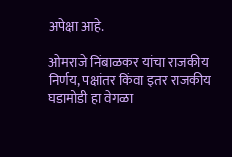अपेक्षा आहे.

ओमराजे निंबाळकर यांचा राजकीय निर्णय, पक्षांतर किंवा इतर राजकीय घडामोडी हा वेगळा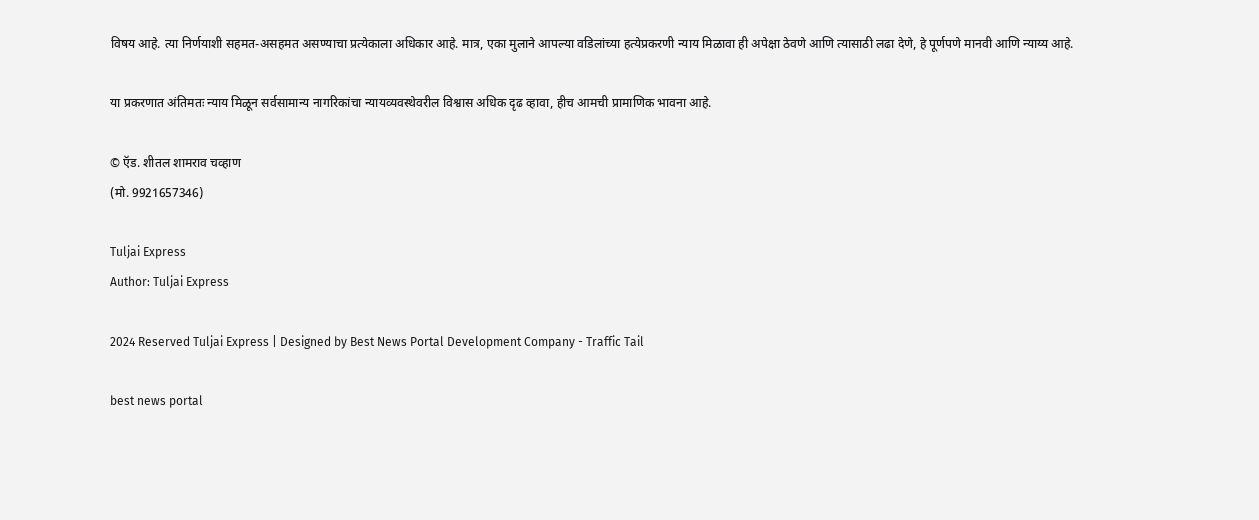विषय आहे. त्या निर्णयाशी सहमत-असहमत असण्याचा प्रत्येकाला अधिकार आहे. मात्र, एका मुलाने आपल्या वडिलांच्या हत्येप्रकरणी न्याय मिळावा ही अपेक्षा ठेवणे आणि त्यासाठी लढा देणे, हे पूर्णपणे मानवी आणि न्याय्य आहे.

या प्रकरणात अंतिमतः न्याय मिळून सर्वसामान्य नागरिकांचा न्यायव्यवस्थेवरील विश्वास अधिक दृढ व्हावा, हीच आमची प्रामाणिक भावना आहे.

© ऍड. शीतल शामराव चव्हाण
(मो. 9921657346)

Tuljai Express
Author: Tuljai Express

2024 Reserved Tuljai Express | Designed by Best News Portal Development Company - Traffic Tail

best news portal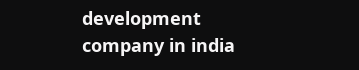development company in india